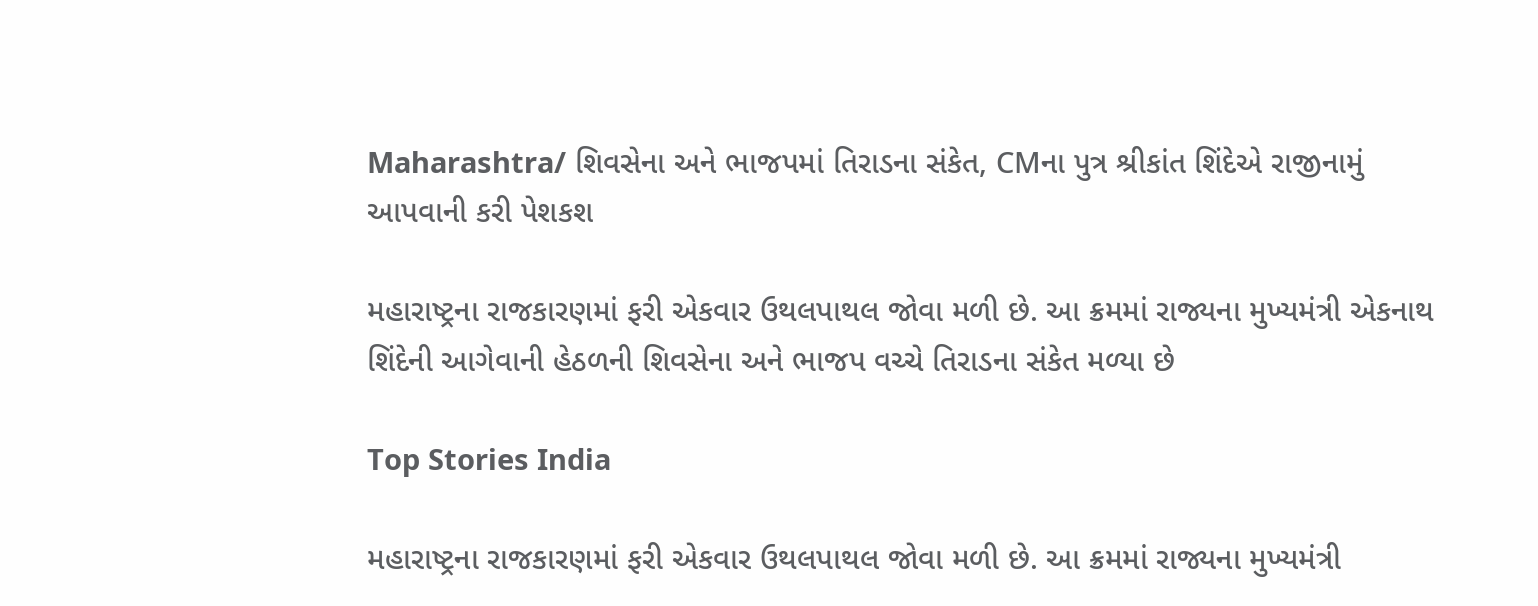Maharashtra/ શિવસેના અને ભાજપમાં તિરાડના સંકેત, CMના પુત્ર શ્રીકાંત શિંદેએ રાજીનામું આપવાની કરી પેશકશ

મહારાષ્ટ્રના રાજકારણમાં ફરી એકવાર ઉથલપાથલ જોવા મળી છે. આ ક્રમમાં રાજ્યના મુખ્યમંત્રી એકનાથ શિંદેની આગેવાની હેઠળની શિવસેના અને ભાજપ વચ્ચે તિરાડના સંકેત મળ્યા છે

Top Stories India

મહારાષ્ટ્રના રાજકારણમાં ફરી એકવાર ઉથલપાથલ જોવા મળી છે. આ ક્રમમાં રાજ્યના મુખ્યમંત્રી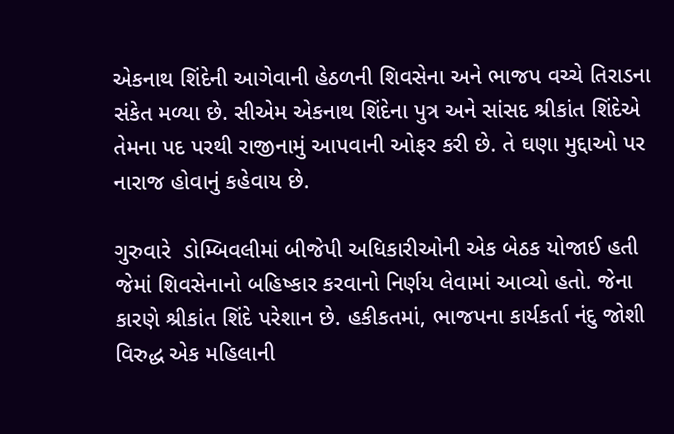એકનાથ શિંદેની આગેવાની હેઠળની શિવસેના અને ભાજપ વચ્ચે તિરાડના સંકેત મળ્યા છે. સીએમ એકનાથ શિંદેના પુત્ર અને સાંસદ શ્રીકાંત શિંદેએ તેમના પદ પરથી રાજીનામું આપવાની ઓફર કરી છે. તે ઘણા મુદ્દાઓ પર નારાજ હોવાનું કહેવાય છે.

ગુરુવારે  ડોમ્બિવલીમાં બીજેપી અધિકારીઓની એક બેઠક યોજાઈ હતી જેમાં શિવસેનાનો બહિષ્કાર કરવાનો નિર્ણય લેવામાં આવ્યો હતો. જેના કારણે શ્રીકાંત શિંદે પરેશાન છે. હકીકતમાં, ભાજપના કાર્યકર્તા નંદુ જોશી વિરુદ્ધ એક મહિલાની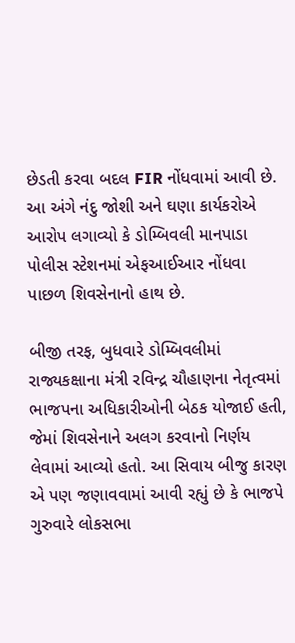છેડતી કરવા બદલ FIR નોંધવામાં આવી છે. આ અંગે નંદુ જોશી અને ઘણા કાર્યકરોએ આરોપ લગાવ્યો કે ડોમ્બિવલી માનપાડા પોલીસ સ્ટેશનમાં એફઆઈઆર નોંધવા પાછળ શિવસેનાનો હાથ છે.

બીજી તરફ, બુધવારે ડોમ્બિવલીમાં રાજ્યકક્ષાના મંત્રી રવિન્દ્ર ચૌહાણના નેતૃત્વમાં ભાજપના અધિકારીઓની બેઠક યોજાઈ હતી, જેમાં શિવસેનાને અલગ કરવાનો નિર્ણય લેવામાં આવ્યો હતો. આ સિવાય બીજુ કારણ એ પણ જણાવવામાં આવી રહ્યું છે કે ભાજપે ગુરુવારે લોકસભા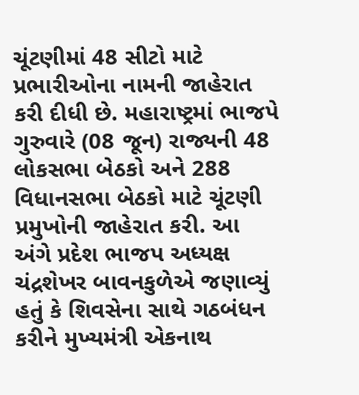ચૂંટણીમાં 48 સીટો માટે પ્રભારીઓના નામની જાહેરાત કરી દીધી છે. મહારાષ્ટ્રમાં ભાજપે ગુરુવારે (08 જૂન) રાજ્યની 48 લોકસભા બેઠકો અને 288 વિધાનસભા બેઠકો માટે ચૂંટણી પ્રમુખોની જાહેરાત કરી. આ અંગે પ્રદેશ ભાજપ અધ્યક્ષ ચંદ્રશેખર બાવનકુળેએ જણાવ્યું હતું કે શિવસેના સાથે ગઠબંધન કરીને મુખ્યમંત્રી એકનાથ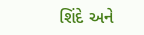શિંદે અને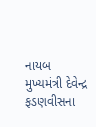નાયબ મુખ્યમંત્રી દેવેન્દ્ર ફડણવીસના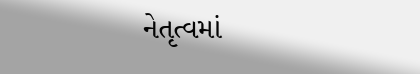નેતૃત્વમાં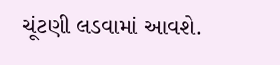ચૂંટણી લડવામાં આવશે.